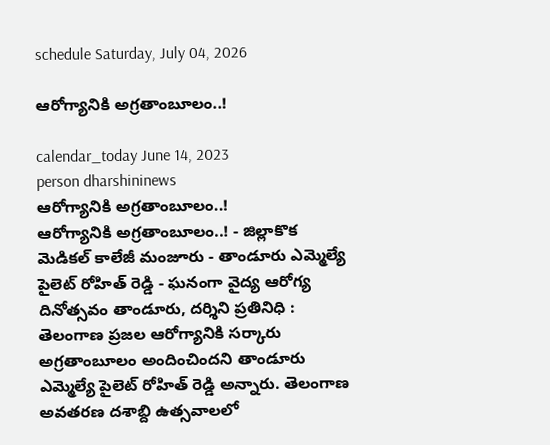schedule Saturday, July 04, 2026

ఆరోగ్యానికి అగ్రతాంబూలం..!

calendar_today June 14, 2023
person dharshininews
ఆరోగ్యానికి అగ్రతాంబూలం..!
ఆరోగ్యానికి అగ్రతాంబూలం..! - జిల్లాకొక మెడికల్ కాలేజీ మంజూరు - తాండూరు ఎమ్మెల్యే పైలెట్ రోహిత్ రెడ్డి - ఘనంగా వైద్య ఆరోగ్య దినోత్సవం తాండూరు, దర్శిని ప్రతినిధి : తెలంగాణ ప్రజల ఆరోగ్యానికి సర్కారు అగ్రతాంబూలం అందించిందని తాండూరు ఎమ్మెల్యే పైలెట్ రోహిత్ రెడ్డి అన్నారు. తెలంగాణ అవతరణ దశాబ్ది ఉత్సవాలలో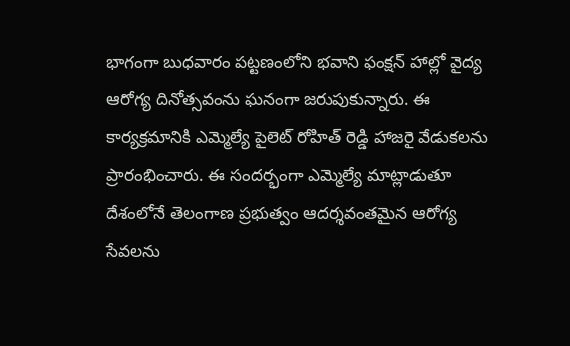భాగంగా బుధవారం పట్టణంలోని భవాని ఫంక్షన్ హాల్లో వైద్య ఆరోగ్య దినోత్సవంను ఘనంగా జరుపుకున్నారు. ఈ కార్యక్రమానికి ఎమ్మెల్యే పైలెట్ రోహిత్ రెడ్డి హాజరై వేడుకలను ప్రారంభించారు. ఈ సందర్భంగా ఎమ్మెల్యే మాట్లాడుతూ దేశంలోనే తెలంగాణ ప్రభుత్వం ఆదర్శవంతమైన ఆరోగ్య సేవలను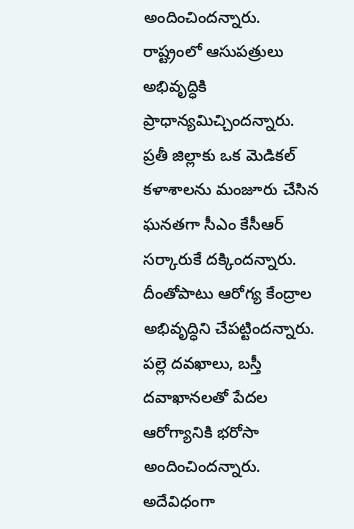అందించిందన్నారు. రాష్ట్రంలో ఆసుపత్రులు అభివృద్ధికి ప్రాధాన్యమిచ్చిందన్నారు. ప్రతీ జిల్లాకు ఒక మెడికల్ కళాశాలను మంజూరు చేసిన ఘనతగా సీఎం కేసీఆర్ సర్కారుకే దక్కిందన్నారు. దీంతోపాటు ఆరోగ్య కేంద్రాల అభివృద్ధిని చేపట్టిందన్నారు. పల్లె దవఖాలు, బస్తీ దవాఖానలతో పేదల ఆరోగ్యానికి భరోసా అందించిందన్నారు. అదేవిధంగా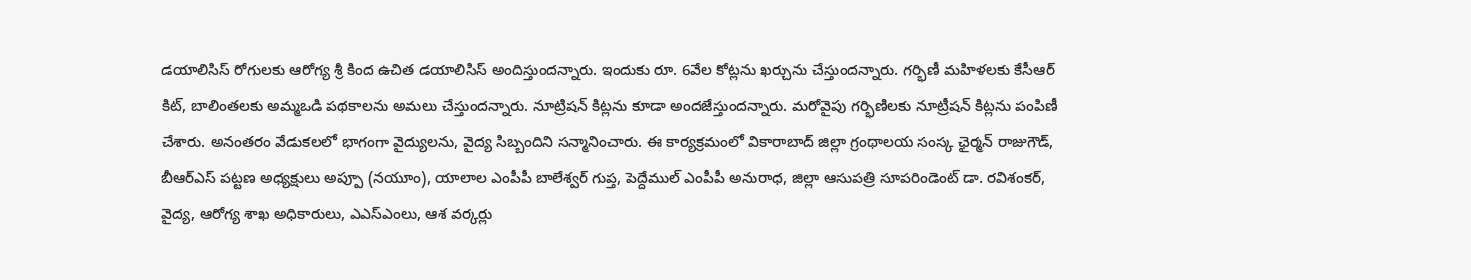డయాలిసిస్ రోగులకు ఆరోగ్య శ్రీ కింద ఉచిత డయాలిసిస్ అందిస్తుందన్నారు. ఇందుకు రూ. 6వేల కోట్లను ఖర్చును చేస్తుందన్నారు. గర్భిణీ మహిళలకు కేసీఆర్ కిట్, బాలింతలకు అమ్మఒడి పథకాలను అమలు చేస్తుందన్నారు. నూట్రిషన్ కిట్లను కూడా అందజేస్తుందన్నారు. మరోవైపు గర్భిణిలకు నూట్రీషన్ కిట్లను పంపిణీ చేశారు. అనంతరం వేడుకలలో భాగంగా వైద్యులను, వైద్య సిబ్బందిని సన్మానించారు. ఈ కార్యక్రమంలో వికారాబాద్ జిల్లా గ్రంథాలయ సంస్క ఛైర్మన్ రాజుగౌడ్, బీఆర్ఎస్ పట్టణ అధ్యక్షులు అప్పూ (నయూం), యాలాల ఎంపీపీ బాలేశ్వర్ గుప్త, పెద్దేముల్ ఎంపీపీ అనురాధ, జిల్లా ఆసుపత్రి సూపరిండెంట్ డా. రవిశంకర్, వైద్య, ఆరోగ్య శాఖ అధికారులు, ఎఎస్ఎంలు, ఆశ వర్కర్లు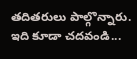తదితరులు పాల్గొన్నారు. ఇది కూడా చదవండి...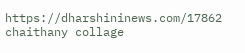https://dharshininews.com/17862 chaithany collage